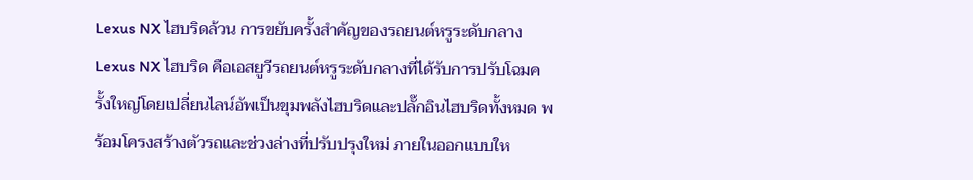Lexus NX ไฮบริดล้วน การขยับครั้งสำคัญของรถยนต์หรูระดับกลาง
Lexus NX ไฮบริด คือเอสยูวีรถยนต์หรูระดับกลางที่ได้รับการปรับโฉมครั้งใหญ่โดยเปลี่ยนไลน์อัพเป็นขุมพลังไฮบริดและปลั๊กอินไฮบริดทั้งหมด พร้อมโครงสร้างตัวรถและช่วงล่างที่ปรับปรุงใหม่ ภายในออกแบบให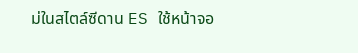ม่ในสไตล์ซีดาน ES ใช้หน้าจอ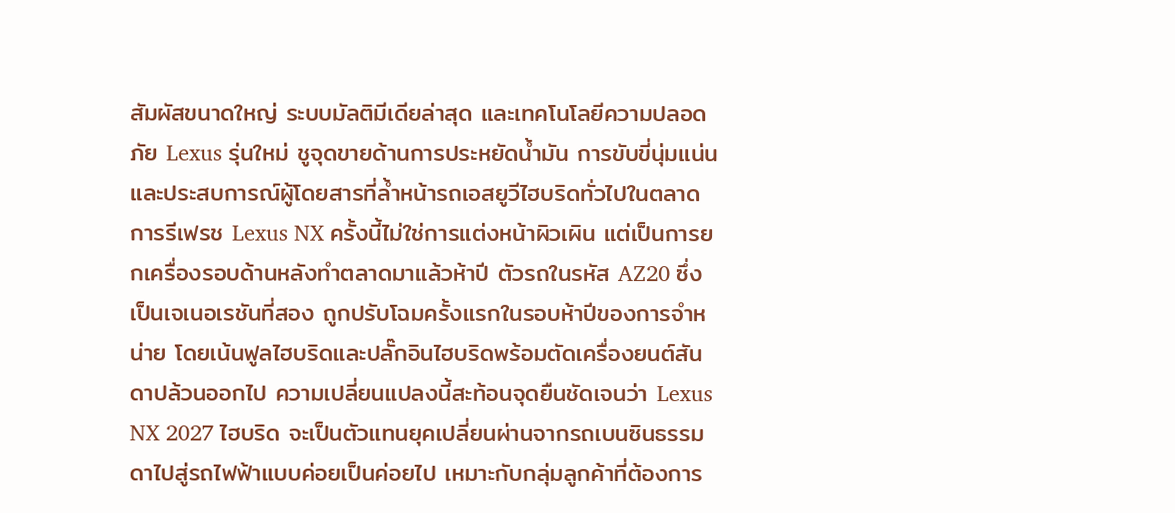สัมผัสขนาดใหญ่ ระบบมัลติมีเดียล่าสุด และเทคโนโลยีความปลอดภัย Lexus รุ่นใหม่ ชูจุดขายด้านการประหยัดน้ำมัน การขับขี่นุ่มแน่น และประสบการณ์ผู้โดยสารที่ล้ำหน้ารถเอสยูวีไฮบริดทั่วไปในตลาด
การรีเฟรช Lexus NX ครั้งนี้ไม่ใช่การแต่งหน้าผิวเผิน แต่เป็นการยกเครื่องรอบด้านหลังทำตลาดมาแล้วห้าปี ตัวรถในรหัส AZ20 ซึ่งเป็นเจเนอเรชันที่สอง ถูกปรับโฉมครั้งแรกในรอบห้าปีของการจำหน่าย โดยเน้นฟูลไฮบริดและปลั๊กอินไฮบริดพร้อมตัดเครื่องยนต์สันดาปล้วนออกไป ความเปลี่ยนแปลงนี้สะท้อนจุดยืนชัดเจนว่า Lexus NX 2027 ไฮบริด จะเป็นตัวแทนยุคเปลี่ยนผ่านจากรถเบนซินธรรมดาไปสู่รถไฟฟ้าแบบค่อยเป็นค่อยไป เหมาะกับกลุ่มลูกค้าที่ต้องการ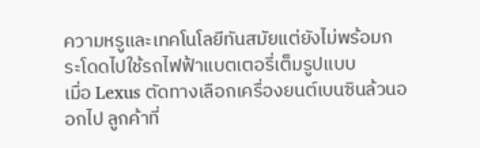ความหรูและเทคโนโลยีทันสมัยแต่ยังไม่พร้อมกระโดดไปใช้รถไฟฟ้าแบตเตอรี่เต็มรูปแบบ
เมื่อ Lexus ตัดทางเลือกเครื่องยนต์เบนซินล้วนออกไป ลูกค้าที่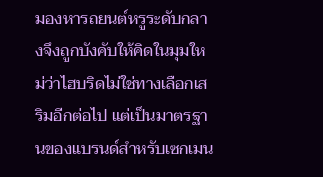มองหารถยนต์หรูระดับกลางจึงถูกบังคับให้คิดในมุมใหม่ว่าไฮบริดไม่ใช่ทางเลือกเสริมอีกต่อไป แต่เป็นมาตรฐานของแบรนด์สำหรับเซกเมน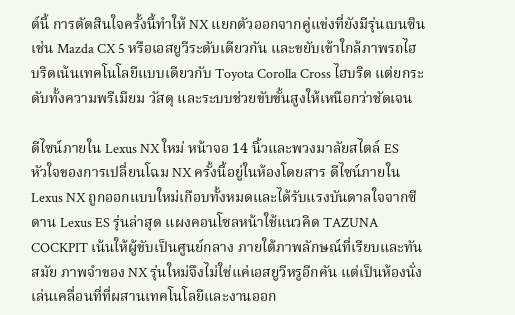ต์นี้ การตัดสินใจครั้งนี้ทำให้ NX แยกตัวออกจากคู่แข่งที่ยังมีรุ่นเบนซิน เช่น Mazda CX 5 หรือเอสยูวีระดับเดียวกัน และขยับเข้าใกล้ภาพรถไฮบริดเน้นเทคโนโลยีแบบเดียวกับ Toyota Corolla Cross ไฮบริด แต่ยกระดับทั้งความพรีเมียม วัสดุ และระบบช่วยขับขั้นสูงให้เหนือกว่าชัดเจน

ดีไซน์ภายใน Lexus NX ใหม่ หน้าจอ 14 นิ้วและพวงมาลัยสไตล์ ES
หัวใจของการเปลี่ยนโฉม NX ครั้งนี้อยู่ในห้องโดยสาร ดีไซน์ภายใน Lexus NX ถูกออกแบบใหม่เกือบทั้งหมดและได้รับแรงบันดาลใจจากซีดาน Lexus ES รุ่นล่าสุด แผงคอนโซลหน้าใช้แนวคิด TAZUNA COCKPIT เน้นให้ผู้ขับเป็นศูนย์กลาง ภายใต้ภาพลักษณ์ที่เรียบและทันสมัย ภาพจำของ NX รุ่นใหม่จึงไม่ใช่แค่เอสยูวีหรูอีกคัน แต่เป็นห้องนั่งเล่นเคลื่อนที่ที่ผสานเทคโนโลยีและงานออก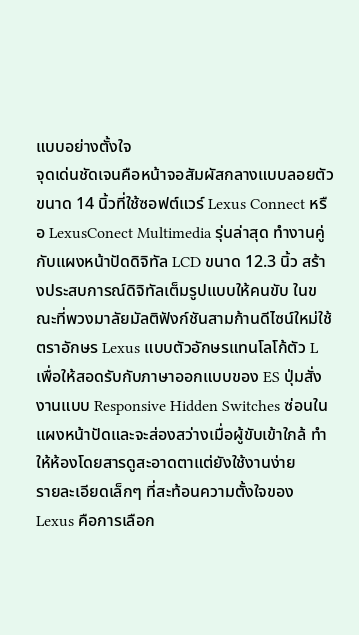แบบอย่างตั้งใจ
จุดเด่นชัดเจนคือหน้าจอสัมผัสกลางแบบลอยตัวขนาด 14 นิ้วที่ใช้ซอฟต์แวร์ Lexus Connect หรือ LexusConect Multimedia รุ่นล่าสุด ทำงานคู่กับแผงหน้าปัดดิจิทัล LCD ขนาด 12.3 นิ้ว สร้างประสบการณ์ดิจิทัลเต็มรูปแบบให้คนขับ ในขณะที่พวงมาลัยมัลติฟังก์ชันสามก้านดีไซน์ใหม่ใช้ตราอักษร Lexus แบบตัวอักษรแทนโลโก้ตัว L เพื่อให้สอดรับกับภาษาออกแบบของ ES ปุ่มสั่งงานแบบ Responsive Hidden Switches ซ่อนในแผงหน้าปัดและจะส่องสว่างเมื่อผู้ขับเข้าใกล้ ทำให้ห้องโดยสารดูสะอาดตาแต่ยังใช้งานง่าย
รายละเอียดเล็กๆ ที่สะท้อนความตั้งใจของ Lexus คือการเลือก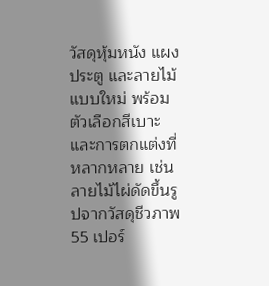วัสดุหุ้มหนัง แผงประตู และลายไม้แบบใหม่ พร้อมตัวเลือกสีเบาะและการตกแต่งที่หลากหลาย เช่นลายไม้ไผ่ดัดขึ้นรูปจากวัสดุชีวภาพ 55 เปอร์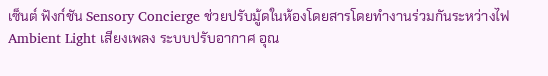เซ็นต์ ฟังก์ชัน Sensory Concierge ช่วยปรับมู้ดในห้องโดยสารโดยทำงานร่วมกันระหว่างไฟ Ambient Light เสียงเพลง ระบบปรับอากาศ อุณ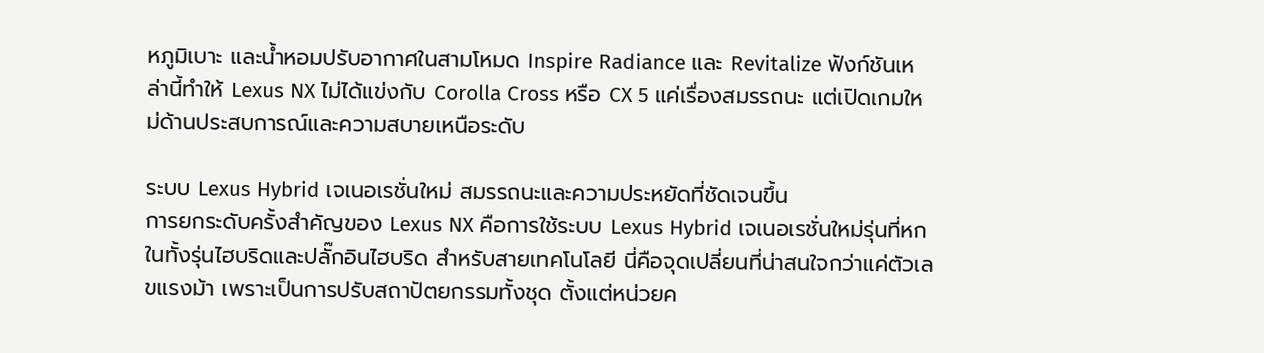หภูมิเบาะ และน้ำหอมปรับอากาศในสามโหมด Inspire Radiance และ Revitalize ฟังก์ชันเหล่านี้ทำให้ Lexus NX ไม่ได้แข่งกับ Corolla Cross หรือ CX 5 แค่เรื่องสมรรถนะ แต่เปิดเกมใหม่ด้านประสบการณ์และความสบายเหนือระดับ

ระบบ Lexus Hybrid เจเนอเรชั่นใหม่ สมรรถนะและความประหยัดที่ชัดเจนขึ้น
การยกระดับครั้งสำคัญของ Lexus NX คือการใช้ระบบ Lexus Hybrid เจเนอเรชั่นใหม่รุ่นที่หกในทั้งรุ่นไฮบริดและปลั๊กอินไฮบริด สำหรับสายเทคโนโลยี นี่คือจุดเปลี่ยนที่น่าสนใจกว่าแค่ตัวเลขแรงม้า เพราะเป็นการปรับสถาปัตยกรรมทั้งชุด ตั้งแต่หน่วยค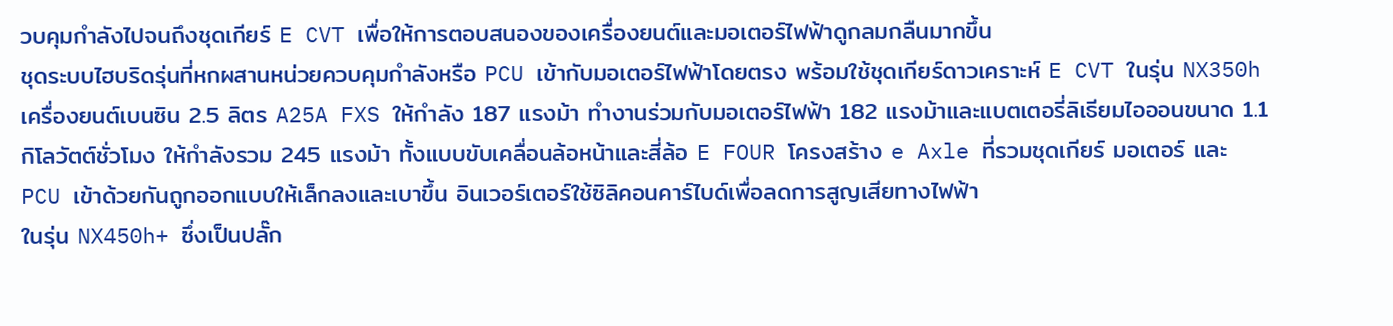วบคุมกำลังไปจนถึงชุดเกียร์ E CVT เพื่อให้การตอบสนองของเครื่องยนต์และมอเตอร์ไฟฟ้าดูกลมกลืนมากขึ้น
ชุดระบบไฮบริดรุ่นที่หกผสานหน่วยควบคุมกำลังหรือ PCU เข้ากับมอเตอร์ไฟฟ้าโดยตรง พร้อมใช้ชุดเกียร์ดาวเคราะห์ E CVT ในรุ่น NX350h เครื่องยนต์เบนซิน 2.5 ลิตร A25A FXS ให้กำลัง 187 แรงม้า ทำงานร่วมกับมอเตอร์ไฟฟ้า 182 แรงม้าและแบตเตอรี่ลิเธียมไอออนขนาด 1.1 กิโลวัตต์ชั่วโมง ให้กำลังรวม 245 แรงม้า ทั้งแบบขับเคลื่อนล้อหน้าและสี่ล้อ E FOUR โครงสร้าง e Axle ที่รวมชุดเกียร์ มอเตอร์ และ PCU เข้าด้วยกันถูกออกแบบให้เล็กลงและเบาขึ้น อินเวอร์เตอร์ใช้ซิลิคอนคาร์ไบด์เพื่อลดการสูญเสียทางไฟฟ้า
ในรุ่น NX450h+ ซึ่งเป็นปลั๊ก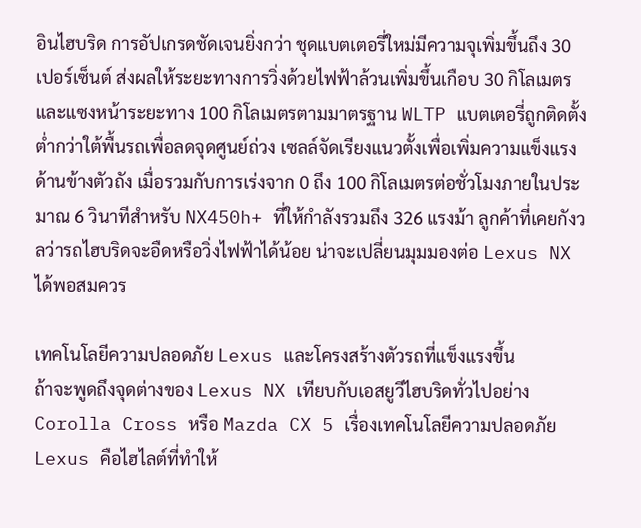อินไฮบริด การอัปเกรดชัดเจนยิ่งกว่า ชุดแบตเตอรี่ใหม่มีความจุเพิ่มขึ้นถึง 30 เปอร์เซ็นต์ ส่งผลให้ระยะทางการวิ่งด้วยไฟฟ้าล้วนเพิ่มขึ้นเกือบ 30 กิโลเมตร และแซงหน้าระยะทาง 100 กิโลเมตรตามมาตรฐาน WLTP แบตเตอรี่ถูกติดตั้งต่ำกว่าใต้พื้นรถเพื่อลดจุดศูนย์ถ่วง เซลล์จัดเรียงแนวตั้งเพื่อเพิ่มความแข็งแรงด้านข้างตัวถัง เมื่อรวมกับการเร่งจาก 0 ถึง 100 กิโลเมตรต่อชั่วโมงภายในประมาณ 6 วินาทีสำหรับ NX450h+ ที่ให้กำลังรวมถึง 326 แรงม้า ลูกค้าที่เคยกังวลว่ารถไฮบริดจะอืดหรือวิ่งไฟฟ้าได้น้อย น่าจะเปลี่ยนมุมมองต่อ Lexus NX ได้พอสมควร

เทคโนโลยีความปลอดภัย Lexus และโครงสร้างตัวรถที่แข็งแรงขึ้น
ถ้าจะพูดถึงจุดต่างของ Lexus NX เทียบกับเอสยูวีไฮบริดทั่วไปอย่าง Corolla Cross หรือ Mazda CX 5 เรื่องเทคโนโลยีความปลอดภัย Lexus คือไฮไลต์ที่ทำให้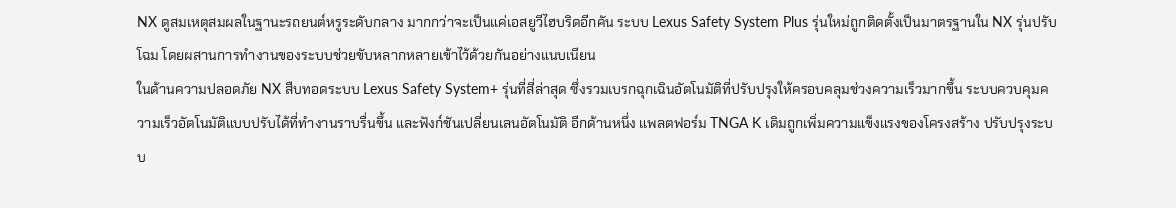NX ดูสมเหตุสมผลในฐานะรถยนต์หรูระดับกลาง มากกว่าจะเป็นแค่เอสยูวีไฮบริดอีกคัน ระบบ Lexus Safety System Plus รุ่นใหม่ถูกติดตั้งเป็นมาตรฐานใน NX รุ่นปรับโฉม โดยผสานการทำงานของระบบช่วยขับหลากหลายเข้าไว้ด้วยกันอย่างแนบเนียน
ในด้านความปลอดภัย NX สืบทอดระบบ Lexus Safety System+ รุ่นที่สี่ล่าสุด ซึ่งรวมเบรกฉุกเฉินอัตโนมัติที่ปรับปรุงให้ครอบคลุมช่วงความเร็วมากขึ้น ระบบควบคุมความเร็วอัตโนมัติแบบปรับได้ที่ทำงานราบรื่นขึ้น และฟังก์ชันเปลี่ยนเลนอัตโนมัติ อีกด้านหนึ่ง แพลตฟอร์ม TNGA K เดิมถูกเพิ่มความแข็งแรงของโครงสร้าง ปรับปรุงระบบ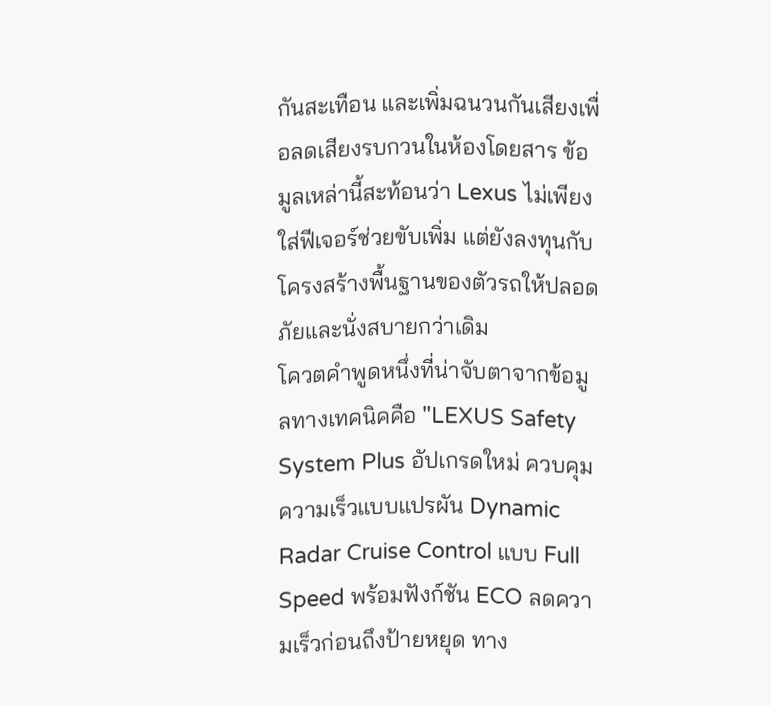กันสะเทือน และเพิ่มฉนวนกันเสียงเพื่อลดเสียงรบกวนในห้องโดยสาร ข้อมูลเหล่านี้สะท้อนว่า Lexus ไม่เพียงใส่ฟีเจอร์ช่วยขับเพิ่ม แต่ยังลงทุนกับโครงสร้างพื้นฐานของตัวรถให้ปลอดภัยและนั่งสบายกว่าเดิม
โควตคำพูดหนึ่งที่น่าจับตาจากข้อมูลทางเทคนิคคือ "LEXUS Safety System Plus อัปเกรดใหม่ ควบคุมความเร็วแบบแปรผัน Dynamic Radar Cruise Control แบบ Full Speed พร้อมฟังก์ชัน ECO ลดความเร็วก่อนถึงป้ายหยุด ทาง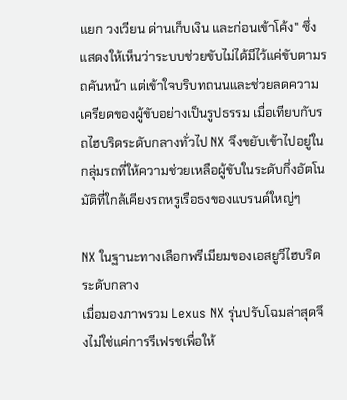แยก วงเวียน ด่านเก็บเงิน และก่อนเข้าโค้ง" ซึ่งแสดงให้เห็นว่าระบบช่วยขับไม่ได้มีไว้แค่ขับตามรถคันหน้า แต่เข้าใจบริบทถนนและช่วยลดความเครียดของผู้ขับอย่างเป็นรูปธรรม เมื่อเทียบกับรถไฮบริดระดับกลางทั่วไป NX จึงขยับเข้าไปอยู่ในกลุ่มรถที่ให้ความช่วยเหลือผู้ขับในระดับกึ่งอัตโนมัติที่ใกล้เคียงรถหรูเรือธงของแบรนด์ใหญ่ๆ

NX ในฐานะทางเลือกพรีเมียมของเอสยูวีไฮบริดระดับกลาง
เมื่อมองภาพรวม Lexus NX รุ่นปรับโฉมล่าสุดจึงไม่ใช่แค่การรีเฟรชเพื่อให้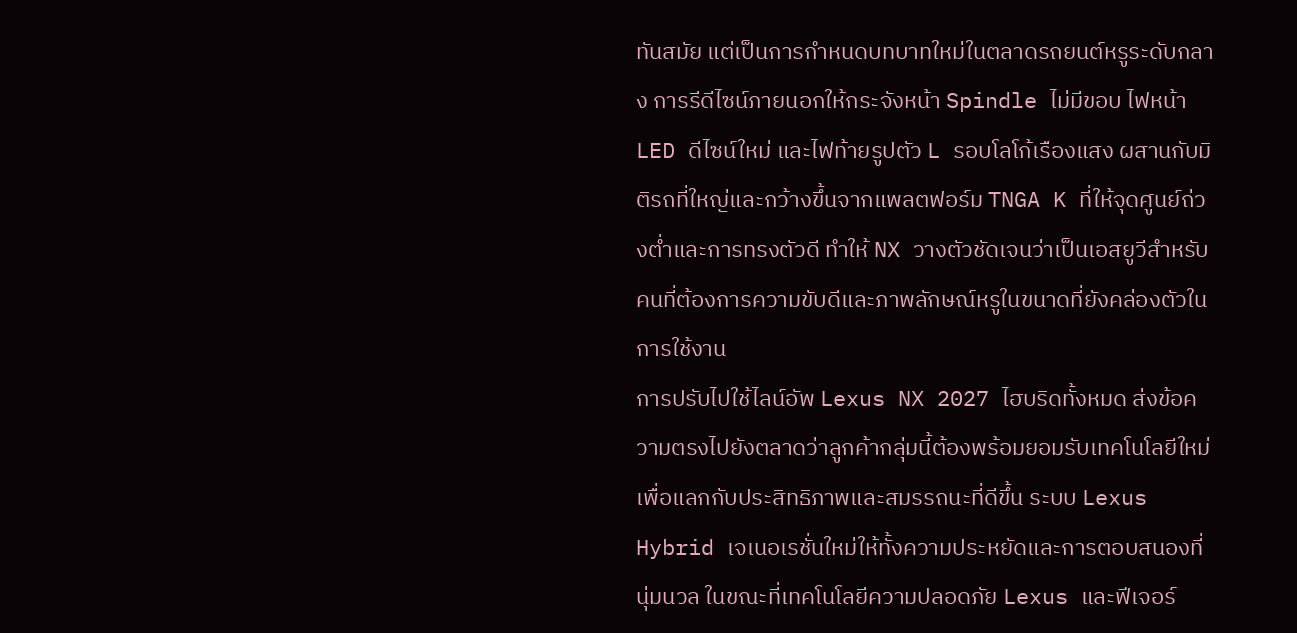ทันสมัย แต่เป็นการกำหนดบทบาทใหม่ในตลาดรถยนต์หรูระดับกลาง การรีดีไซน์ภายนอกให้กระจังหน้า Spindle ไม่มีขอบ ไฟหน้า LED ดีไซน์ใหม่ และไฟท้ายรูปตัว L รอบโลโก้เรืองแสง ผสานกับมิติรถที่ใหญ่และกว้างขึ้นจากแพลตฟอร์ม TNGA K ที่ให้จุดศูนย์ถ่วงต่ำและการทรงตัวดี ทำให้ NX วางตัวชัดเจนว่าเป็นเอสยูวีสำหรับคนที่ต้องการความขับดีและภาพลักษณ์หรูในขนาดที่ยังคล่องตัวในการใช้งาน
การปรับไปใช้ไลน์อัพ Lexus NX 2027 ไฮบริดทั้งหมด ส่งข้อความตรงไปยังตลาดว่าลูกค้ากลุ่มนี้ต้องพร้อมยอมรับเทคโนโลยีใหม่เพื่อแลกกับประสิทธิภาพและสมรรถนะที่ดีขึ้น ระบบ Lexus Hybrid เจเนอเรชั่นใหม่ให้ทั้งความประหยัดและการตอบสนองที่นุ่มนวล ในขณะที่เทคโนโลยีความปลอดภัย Lexus และฟีเจอร์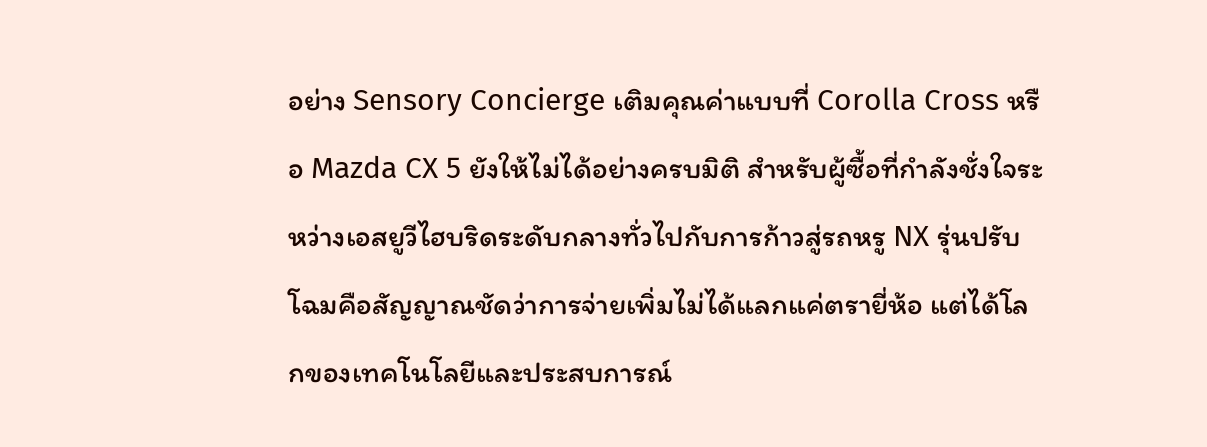อย่าง Sensory Concierge เติมคุณค่าแบบที่ Corolla Cross หรือ Mazda CX 5 ยังให้ไม่ได้อย่างครบมิติ สำหรับผู้ซื้อที่กำลังชั่งใจระหว่างเอสยูวีไฮบริดระดับกลางทั่วไปกับการก้าวสู่รถหรู NX รุ่นปรับโฉมคือสัญญาณชัดว่าการจ่ายเพิ่มไม่ได้แลกแค่ตรายี่ห้อ แต่ได้โลกของเทคโนโลยีและประสบการณ์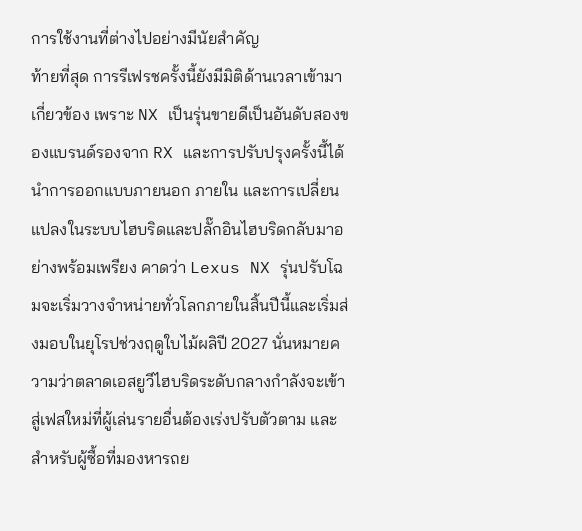การใช้งานที่ต่างไปอย่างมีนัยสำคัญ
ท้ายที่สุด การรีเฟรชครั้งนี้ยังมีมิติด้านเวลาเข้ามาเกี่ยวข้อง เพราะ NX เป็นรุ่นขายดีเป็นอันดับสองของแบรนด์รองจาก RX และการปรับปรุงครั้งนี้ได้นำการออกแบบภายนอก ภายใน และการเปลี่ยนแปลงในระบบไฮบริดและปลั๊กอินไฮบริดกลับมาอย่างพร้อมเพรียง คาดว่า Lexus NX รุ่นปรับโฉมจะเริ่มวางจำหน่ายทั่วโลกภายในสิ้นปีนี้และเริ่มส่งมอบในยุโรปช่วงฤดูใบไม้ผลิปี 2027 นั่นหมายความว่าตลาดเอสยูวีไฮบริดระดับกลางกำลังจะเข้าสู่เฟสใหม่ที่ผู้เล่นรายอื่นต้องเร่งปรับตัวตาม และสำหรับผู้ซื้อที่มองหารถย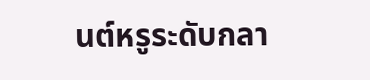นต์หรูระดับกลา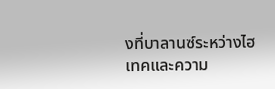งที่บาลานซ์ระหว่างไฮเทคและความ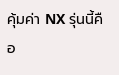คุ้มค่า NX รุ่นนี้คือ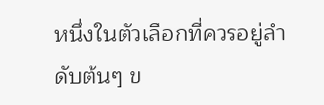หนึ่งในตัวเลือกที่ควรอยู่ลำดับต้นๆ ข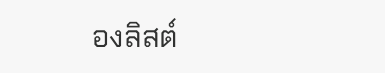องลิสต์